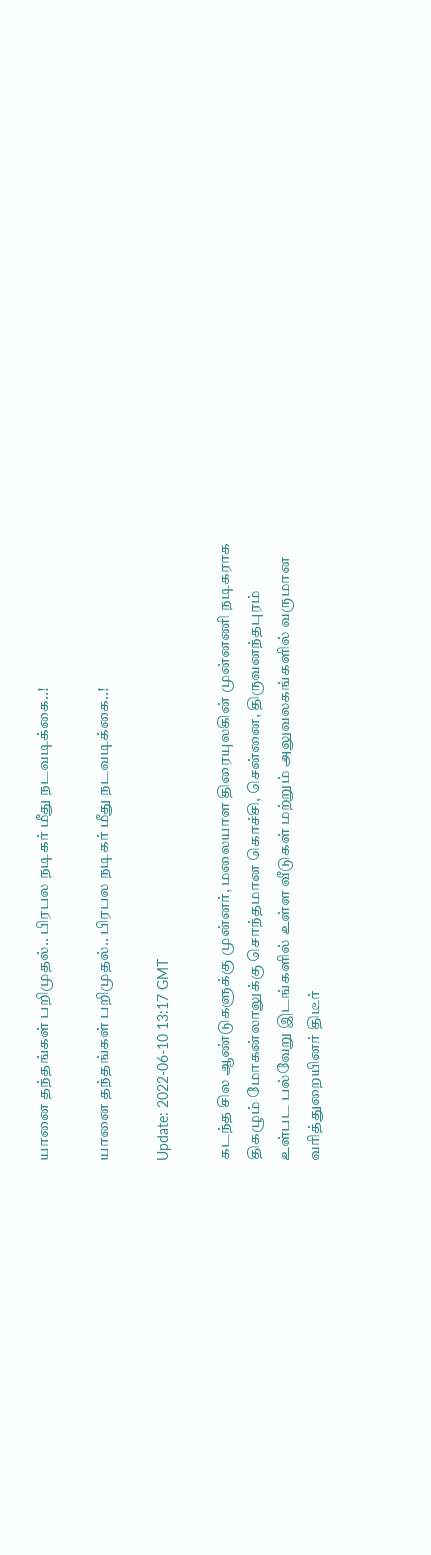யானை தந்தங்கள் பறிமுதல்.. பிரபல நடிகர் மீது நடவடிக்கை..!

யானை தந்தங்கள் பறிமுதல்.. பிரபல நடிகர் மீது நடவடிக்கை..!

Update: 2022-06-10 13:17 GMT

கடந்த சில ஆண்டுகளுக்கு முன்னர், மலையாள திரையுலகின் முன்னணி நடிகராக திகழும் மோகன்லாலுக்கு சொந்தமான கொச்சி, சென்னை, திருவனந்தபுரம் உள்பட பல்வேறு இடங்களில் உள்ள வீடுகள் மற்றும் அலுவலகங்களில் வருமான வரித்துறையினர் திடீர்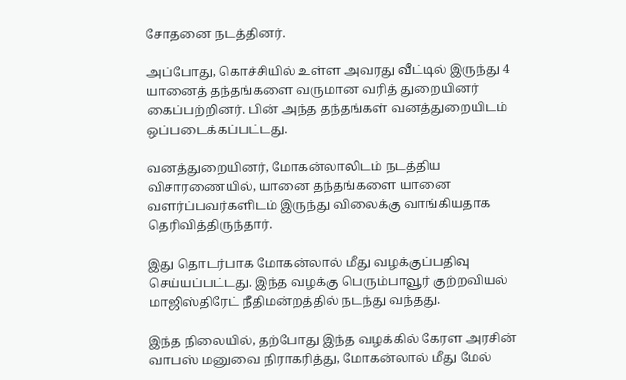சோதனை நடத்தினர்.

அப்போது, கொச்சியில் உள்ள அவரது வீட்டில் இருந்து 4 யானைத் தந்தங்களை வருமான வரித் துறையினர் கைப்பற்றினர். பின் அந்த தந்தங்கள் வனத்துறையிடம் ஒப்படைக்கப்பட்டது.

வனத்துறையினர், மோகன்லாலிடம் நடத்திய விசாரணையில், யானை தந்தங்களை யானை வளர்ப்பவர்களிடம் இருந்து விலைக்கு வாங்கியதாக தெரிவித்திருந்தார்.

இது தொடர்பாக மோகன்லால் மீது வழக்குப்பதிவு செய்யப்பட்டது. இந்த வழக்கு பெரும்பாவூர் குற்றவியல் மாஜிஸ்திரேட் நீதிமன்றத்தில் நடந்து வந்தது.

இந்த நிலையில், தற்போது இந்த வழக்கில் கேரள அரசின் வாபஸ் மனுவை நிராகரித்து, மோகன்லால் மீது மேல்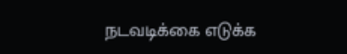நடவடிக்கை எடுக்க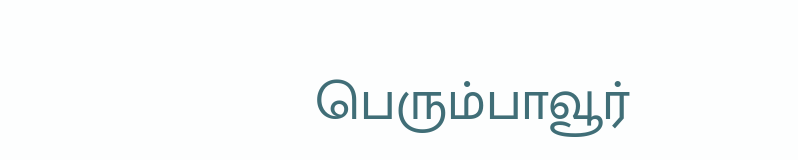பெரும்பாவூர்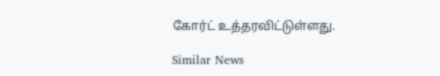கோர்ட் உத்தரவிட்டுள்ளது.

Similar News